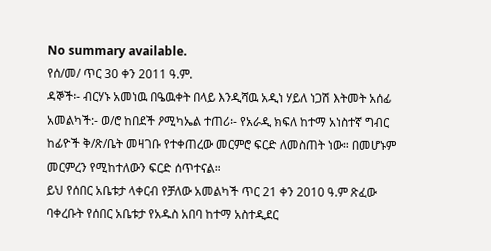No summary available.
የሰ/መ/ ጥር 30 ቀን 2011 ዓ.ም.
ዳኞች፡- ብርሃኑ አመነዉ በዔዉቀት በላይ እንዲሻዉ አዲነ ሃይለ ነጋሽ እትመት አሰፊ አመልካች:- ወ/ሮ ከበደች ዖሚካኤል ተጠሪ፡- የአራዲ ክፍለ ከተማ አነስተኛ ግብር ከፊዮች ቅ/ጽ/ቤት መዛገቡ የተቀጠረው መርምሮ ፍርድ ለመስጠት ነው። በመሆኑም መርምረን የሚከተለውን ፍርድ ሰጥተናል።
ይህ የሰበር አቤቱታ ላቀርብ የቻለው አመልካች ጥር 21 ቀን 2010 ዓ.ም ጽፈው ባቀረቡት የሰበር አቤቱታ የአዱስ አበባ ከተማ አስተዲደር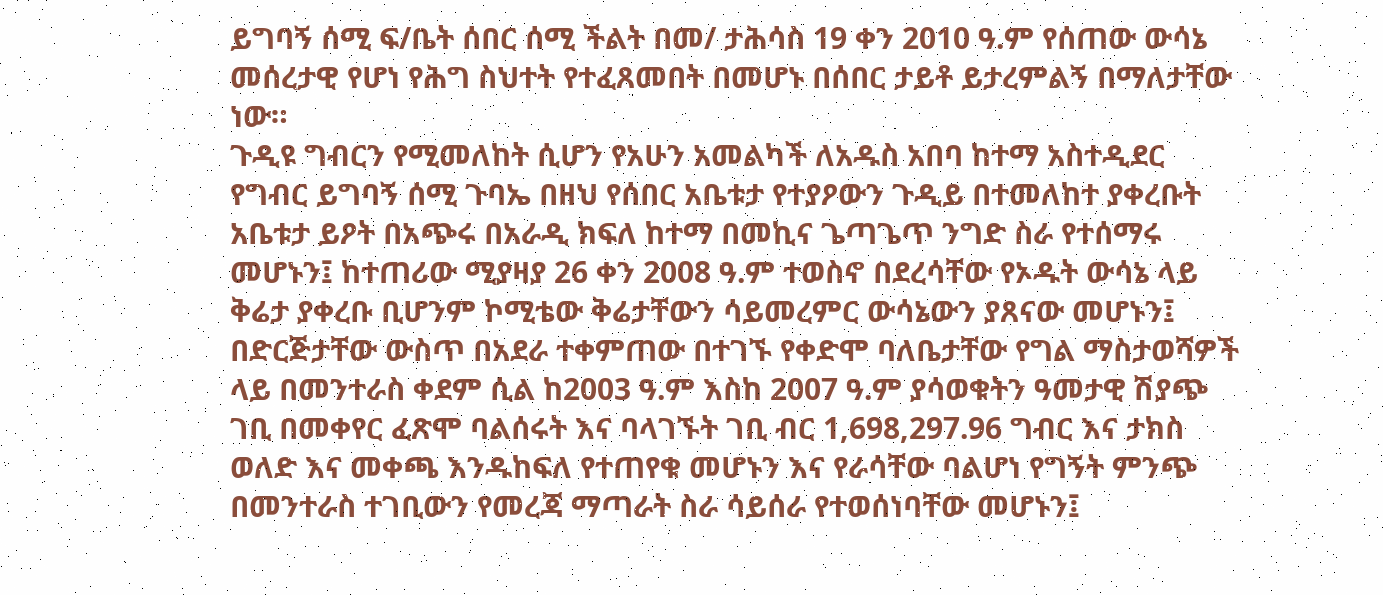ይግባኝ ሰሚ ፍ/ቤት ሰበር ሰሚ ችልት በመ/ ታሕሳስ 19 ቀን 2010 ዓ.ም የሰጠው ውሳኔ መሰረታዊ የሆነ የሕግ ስህተት የተፈጸመበት በመሆኑ በሰበር ታይቶ ይታረምልኝ በማለታቸው ነው።
ጉዲዩ ግብርን የሚመለከት ሲሆን የአሁን አመልካች ለአዱስ አበባ ከተማ አስተዲደር የግብር ይግባኝ ሰሚ ጉባኤ በዘህ የሰበር አቤቱታ የተያዖውን ጉዲይ በተመለከተ ያቀረቡት አቤቱታ ይዖት በአጭሩ በአራዲ ክፍለ ከተማ በመኪና ጌጣጌጥ ንግድ ስራ የተሰማሩ መሆኑን፤ ከተጠሪው ሚያዛያ 26 ቀን 2008 ዓ.ም ተወስኖ በደረሳቸው የኦዱት ውሳኔ ላይ ቅሬታ ያቀረቡ ቢሆንም ኮሚቴው ቅሬታቸውን ሳይመረምር ውሳኔውን ያጸናው መሆኑን፤ በድርጅታቸው ውስጥ በአደራ ተቀምጠው በተገኙ የቀድሞ ባለቤታቸው የግል ማስታወሻዎች ላይ በመንተራስ ቀደም ሲል ከ2003 ዓ.ም እስከ 2007 ዓ.ም ያሳወቁትን ዓመታዊ ሽያጭ ገቢ በመቀየር ፈጽሞ ባልሰሩት እና ባላገኙት ገቢ ብር 1,698,297.96 ግብር እና ታክስ ወለድ እና መቀጫ እንዱከፍለ የተጠየቁ መሆኑን እና የራሳቸው ባልሆነ የግኝት ምንጭ በመንተራስ ተገቢውን የመረጃ ማጣራት ስራ ሳይሰራ የተወሰነባቸው መሆኑን፤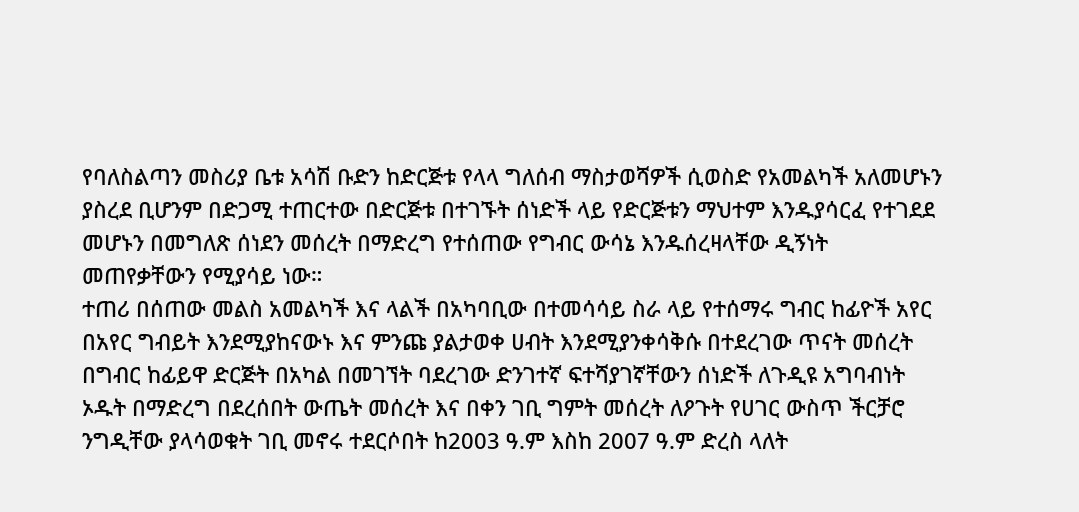የባለስልጣን መስሪያ ቤቱ አሳሽ ቡድን ከድርጅቱ የላላ ግለሰብ ማስታወሻዎች ሲወስድ የአመልካች አለመሆኑን ያስረደ ቢሆንም በድጋሚ ተጠርተው በድርጅቱ በተገኙት ሰነድች ላይ የድርጅቱን ማህተም እንዱያሳርፈ የተገደደ መሆኑን በመግለጽ ሰነደን መሰረት በማድረግ የተሰጠው የግብር ውሳኔ እንዱሰረዛላቸው ዲኝነት መጠየቃቸውን የሚያሳይ ነው።
ተጠሪ በሰጠው መልስ አመልካች እና ላልች በአካባቢው በተመሳሳይ ስራ ላይ የተሰማሩ ግብር ከፊዮች አየር በአየር ግብይት እንደሚያከናውኑ እና ምንጩ ያልታወቀ ሀብት እንደሚያንቀሳቅሱ በተደረገው ጥናት መሰረት በግብር ከፊይዋ ድርጅት በአካል በመገኘት ባደረገው ድንገተኛ ፍተሻያገኛቸውን ሰነድች ለጉዲዩ አግባብነት ኦዱት በማድረግ በደረሰበት ውጤት መሰረት እና በቀን ገቢ ግምት መሰረት ለዖጉት የሀገር ውስጥ ችርቻሮ ንግዲቸው ያላሳወቁት ገቢ መኖሩ ተደርሶበት ከ2003 ዓ.ም እስከ 2007 ዓ.ም ድረስ ላለት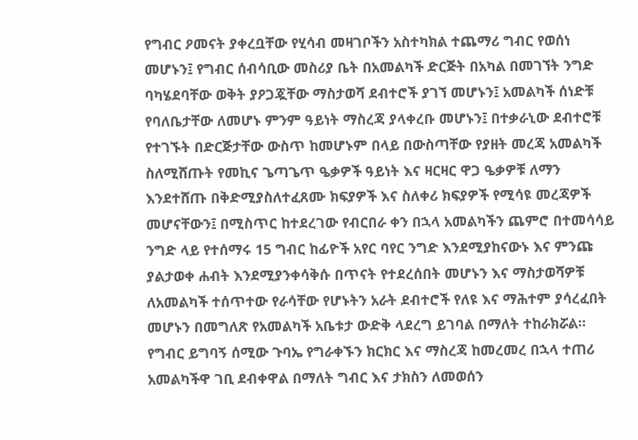የግብር ዖመናት ያቀረቧቸው የሂሳብ መዛገቦችን አስተካክል ተጨማሪ ግብር የወሰነ መሆኑን፤ የግብር ሰብሳቢው መስሪያ ቤት በአመልካች ድርጅት በአካል በመገኘት ንግድ ባካሄደባቸው ወቅት ያዖጋጇቸው ማስታወሻ ደብተሮች ያገኘ መሆኑን፤ አመልካች ሰነድቹ የባለቤታቸው ለመሆኑ ምንም ዓይነት ማስረጃ ያላቀረቡ መሆኑን፤ በተቃራኒው ደብተሮቹ የተገኙት በድርጅታቸው ውስጥ ከመሆኑም በላይ በውስጣቸው የያዘት መረጃ አመልካች ስለሚሸጡት የመኪና ጌጣጌጥ ዔቃዎች ዓይነት እና ዛርዛር ዋጋ ዔቃዎቹ ለማን እንደተሸጡ በቅድሚያስለተፈጸሙ ክፍያዎች እና ስለቀሪ ክፍያዎች የሚሳዩ መረጃዎች መሆናቸውን፤ በሚስጥር ከተደረገው የብርበራ ቀን በኋላ አመልካችን ጨምሮ በተመሳሳይ ንግድ ላይ የተሰማሩ 15 ግብር ከፊዮች አየር ባየር ንግድ እንደሚያከናውኑ እና ምንጩ ያልታወቀ ሐብት እንደሚያንቀሳቅሱ በጥናት የተደረሰበት መሆኑን እና ማስታወሻዎቹ ለአመልካች ተሰጥተው የራሳቸው የሆኑትን አራት ደብተሮች የለዩ እና ማሕተም ያሳረፈበት መሆኑን በመግለጽ የአመልካች አቤቱታ ውድቅ ላደረግ ይገባል በማለት ተከራክሯል።
የግብር ይግባኝ ሰሚው ጉባኤ የግራቀኙን ክርክር እና ማስረጃ ከመረመረ በኋላ ተጠሪ አመልካችዋ ገቢ ደብቀዋል በማለት ግብር እና ታክስን ለመወሰን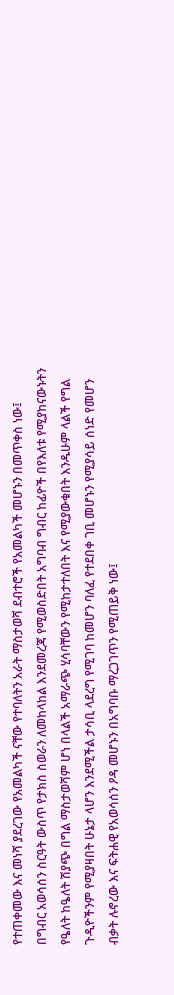የተጠቀመው እና መነሻ ያደረገው የአመልካች ናቸው የተባለትን አራት ማስታወሻ ደብተሮች የአመልካች መሆኑን በመጥቀስ ነው፤
በግብር አወሳሰን ስርዓት ውስጥ የታክስ ስወራን ለመከላከል እንደመረጃ የሚወስድበት አግባብ ግብር ከፊዮች በየእለቱ የሚያከናውኑትን የዔለት ከዔለት ሽያጭ በግል ማስታወሻም ሆነ በላልች አማራጭ ሂሳባቸውን የሚከታተለበት እና የሚያውቁበት እንዱሁም ላልች የግል ጉዲዮችንም የሚያዛበት ሁኔታ ላሆን እንደሚችል ታሳቢ ላደረግ የሚገባ ከመሆን ባለፈ የተደበቀ ገቢ መሆኑን የሚያሳይ ሰነድ የመሆን ብቃት ሉኖረው እና ፍትሐዊ የአወሳሰን ዖዳ መሆኑን በአግባቡ ማረጋገጥን የሚጠይቅ ነው፤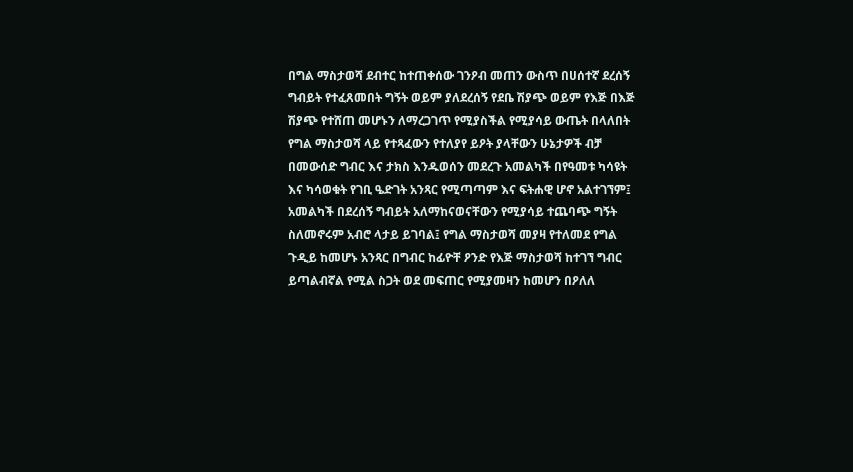በግል ማስታወሻ ደብተር ከተጠቀሰው ገንዖብ መጠን ውስጥ በሀሰተኛ ደረሰኝ ግብይት የተፈጸመበት ግኝት ወይም ያለደረሰኝ የደቤ ሽያጭ ወይም የእጅ በእጅ ሽያጭ የተሸጠ መሆኑን ለማረጋገጥ የሚያስችል የሚያሳይ ውጤት በላለበት የግል ማስታወሻ ላይ የተጻፈውን የተለያየ ይዖት ያላቸውን ሁኔታዎች ብቻ በመውሰድ ግብር እና ታክስ እንዱወሰን መደረጉ አመልካች በየዓመቱ ካሳዩት እና ካሳወቁት የገቢ ዔድገት አንጻር የሚጣጣም እና ፍትሐዊ ሆኖ አልተገኘም፤ አመልካች በደረሰኝ ግብይት አለማከናወናቸውን የሚያሳይ ተጨባጭ ግኝት ስለመኖሩም አብሮ ላታይ ይገባል፤ የግል ማስታወሻ መያዛ የተለመደ የግል ጉዲይ ከመሆኑ አንጻር በግብር ከፊዮቸ ዖንድ የእጅ ማስታወሻ ከተገኘ ግብር ይጣልብኛል የሚል ስጋት ወደ መፍጠር የሚያመዛን ከመሆን በዖለለ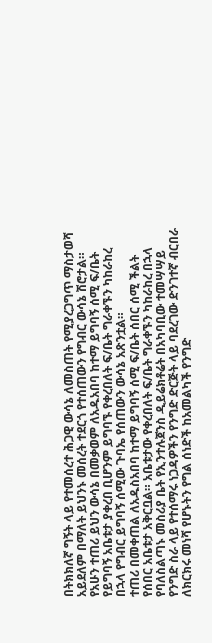በትክክለኛ ግኝት ላይ የተመሰረተ ሕጋዊ ውሳኔ ለመስጠት የሚያረጋግጥ ማስታወሻ አይደለም በማለት ይህንኑ መሰረት ተደርጎ የተሰጠውን የግብር ውሳኔ ሽሮታል።
የአሁን ተጠሪ ይህን ውሳኔ በመቃወም ለአዱአበባ ከተማ ይግባኝ ሰሚ ፍ/ቤት የይግባኝ አቤቱታ ያቀረበ ቢሆንም ይግባኙ የቀረበለት ፍ/ቤት ግራቀኙን ካከራከረ በኋላ የግብር ይግባኝ ሰሚው ጉባኤ የሰጠውን ውሳኔ አጽንቷል።
ተጠሪ በመቀጠል ለአዱስአበባ ከተማ ይግባኝ ሰሚ ፍ/ቤት ሰበር ሰሚ ችልት የሰበር አቤቱታ አቅርቧል። አቤቱታው የቀረበለት ፍ/ቤት ግራቀኙን ካከራከረ በኋላ የባለስልጣኑ መስሪያ ቤት የኢንተሉጀንስ ዲይሬክቶሬት በአካባቢው ተመሣሣይ የንግድ ስራ ላይ የተሰማሩ ነጋዳዎችን የንግድ ድርጅት ላይ ባደረገው ድንገተኛ ብርበራ ለክርክሩ መነሻ የሆኑትን የግል ሰነድች ከአመልካች የንግድ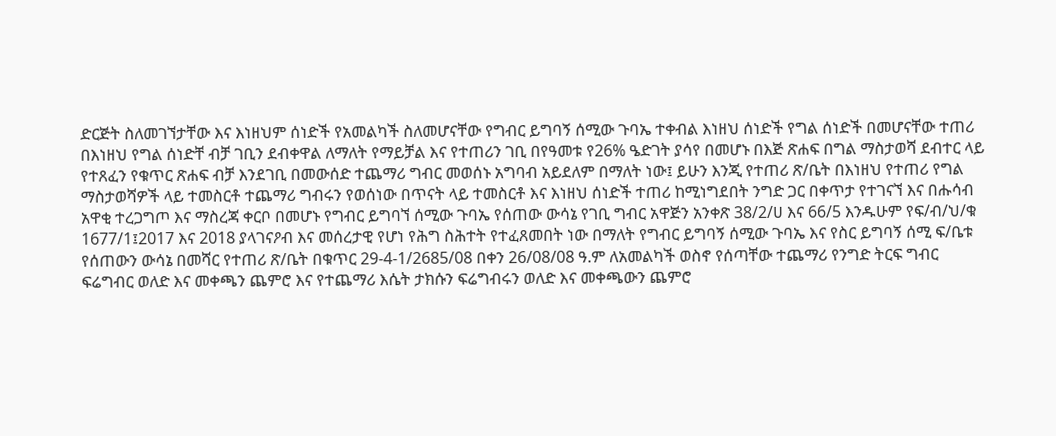ድርጅት ስለመገኘታቸው እና እነዘህም ሰነድች የአመልካች ስለመሆናቸው የግብር ይግባኝ ሰሚው ጉባኤ ተቀብል እነዘህ ሰነድች የግል ሰነድች በመሆናቸው ተጠሪ በእነዘህ የግል ሰነድቸ ብቻ ገቢን ደብቀዋል ለማለት የማይቻል እና የተጠሪን ገቢ በየዓመቱ የ26% ዔድገት ያሳየ በመሆኑ በእጅ ጽሐፍ በግል ማስታወሻ ደብተር ላይ የተጸፈን የቁጥር ጽሐፍ ብቻ እንደገቢ በመውሰድ ተጨማሪ ግብር መወሰኑ አግባብ አይደለም በማለት ነው፤ ይሁን እንጂ የተጠሪ ጽ/ቤት በእነዘህ የተጠሪ የግል ማስታወሻዎች ላይ ተመስርቶ ተጨማሪ ግብሩን የወሰነው በጥናት ላይ ተመስርቶ እና እነዘህ ሰነድች ተጠሪ ከሚነግደበት ንግድ ጋር በቀጥታ የተገናኘ እና በሑሳብ አዋቂ ተረጋግጦ እና ማስረጃ ቀርቦ በመሆኑ የግብር ይግባኘ ሰሚው ጉባኤ የሰጠው ውሳኔ የገቢ ግብር አዋጅን አንቀጽ 38/2/ሀ እና 66/5 እንዱሁም የፍ/ብ/ህ/ቁ 1677/1፤2017 እና 2018 ያላገናዖብ እና መሰረታዊ የሆነ የሕግ ስሕተት የተፈጸመበት ነው በማለት የግብር ይግባኝ ሰሚው ጉባኤ እና የስር ይግባኝ ሰሚ ፍ/ቤቱ የሰጠውን ውሳኔ በመሻር የተጠሪ ጽ/ቤት በቁጥር 29-4-1/2685/08 በቀን 26/08/08 ዓ.ም ለአመልካች ወስኖ የሰጣቸው ተጨማሪ የንግድ ትርፍ ግብር ፍሬግብር ወለድ እና መቀጫን ጨምሮ እና የተጨማሪ እሴት ታክሱን ፍሬግብሩን ወለድ እና መቀጫውን ጨምሮ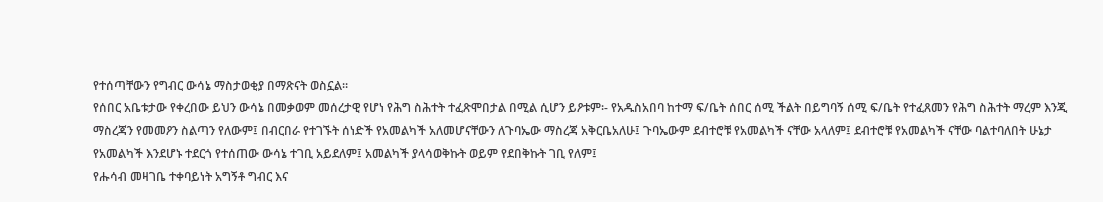የተሰጣቸውን የግብር ውሳኔ ማስታወቂያ በማጽናት ወስኗል።
የሰበር አቤቱታው የቀረበው ይህን ውሳኔ በመቃወም መሰረታዊ የሆነ የሕግ ስሕተት ተፈጽሞበታል በሚል ሲሆን ይዖቱም፡- የአዱስአበባ ከተማ ፍ/ቤት ሰበር ሰሚ ችልት በይግባኝ ሰሚ ፍ/ቤት የተፈጸመን የሕግ ስሕተት ማረም እንጂ ማስረጃን የመመዖን ስልጣን የለውም፤ በብርበራ የተገኙት ሰነድች የአመልካች አለመሆናቸውን ለጉባኤው ማስረጃ አቅርቤአለሁ፤ ጉባኤውም ደብተሮቹ የአመልካች ናቸው አላለም፤ ደብተሮቹ የአመልካች ናቸው ባልተባለበት ሁኔታ የአመልካች እንደሆኑ ተደርጎ የተሰጠው ውሳኔ ተገቢ አይደለም፤ አመልካች ያላሳወቅኩት ወይም የደበቅኩት ገቢ የለም፤
የሑሳብ መዛገቤ ተቀባይነት አግኝቶ ግብር እና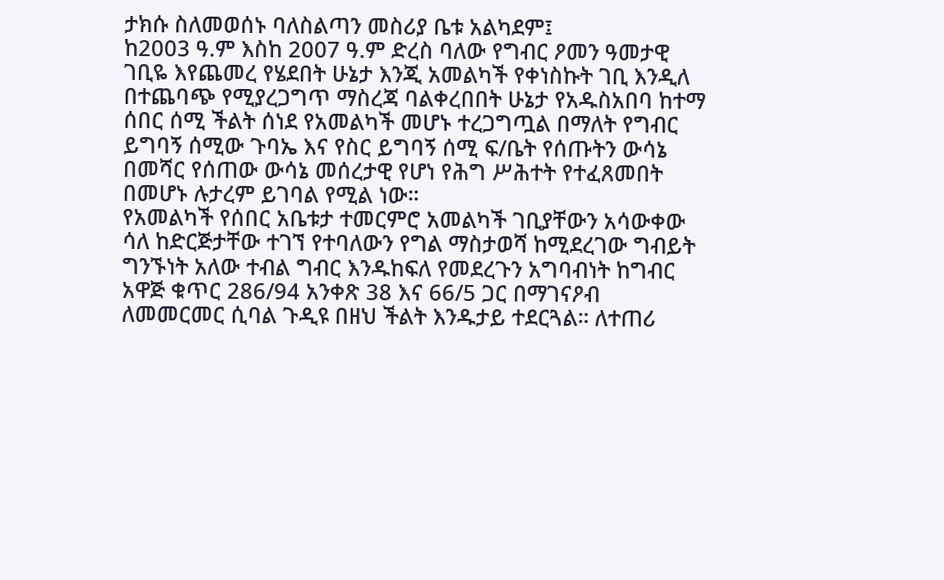ታክሱ ስለመወሰኑ ባለስልጣን መስሪያ ቤቱ አልካደም፤
ከ2003 ዓ.ም እስከ 2007 ዓ.ም ድረስ ባለው የግብር ዖመን ዓመታዊ ገቢዬ እየጨመረ የሄደበት ሁኔታ እንጂ አመልካች የቀነስኩት ገቢ እንዲለ በተጨባጭ የሚያረጋግጥ ማስረጃ ባልቀረበበት ሁኔታ የአዱስአበባ ከተማ ሰበር ሰሚ ችልት ሰነደ የአመልካች መሆኑ ተረጋግጧል በማለት የግብር ይግባኝ ሰሚው ጉባኤ እና የስር ይግባኝ ሰሚ ፍ/ቤት የሰጡትን ውሳኔ በመሻር የሰጠው ውሳኔ መሰረታዊ የሆነ የሕግ ሥሕተት የተፈጸመበት በመሆኑ ሉታረም ይገባል የሚል ነው።
የአመልካች የሰበር አቤቱታ ተመርምሮ አመልካች ገቢያቸውን አሳውቀው ሳለ ከድርጅታቸው ተገኘ የተባለውን የግል ማስታወሻ ከሚደረገው ግብይት ግንኙነት አለው ተብል ግብር እንዱከፍለ የመደረጉን አግባብነት ከግብር አዋጅ ቁጥር 286/94 አንቀጽ 38 እና 66/5 ጋር በማገናዖብ ለመመርመር ሲባል ጉዲዩ በዘህ ችልት እንዱታይ ተደርጓል። ለተጠሪ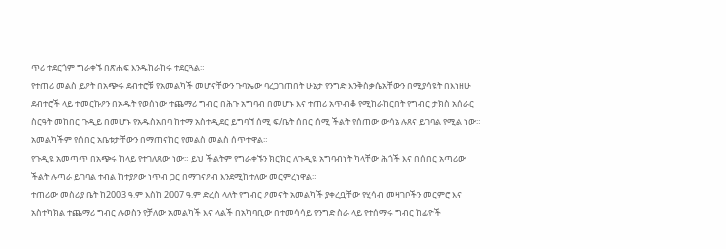ጥሪ ተደርጎም ግራቀኙ በጽሐፍ እንዱከራከሩ ተደርጓል።
የተጠሪ መልስ ይዖት በአጭሩ ደብተሮቹ የአመልካች መሆናቸውን ጉባኤው ባረጋገጠበት ሁኔታ የንግድ እንቅስቃሴአቸውን በሚያሳዩት በእነዘሁ ደብተሮች ላይ ተመርኩዖን በኦዱት የወሰነው ተጨማሪ ግብር በሕጉ አግባብ በመሆኑ እና ተጠሪ አጥብቆ የሚከራከርበት የግብር ታክስ አሰራር ስርዓት መከበር ጉዲይ በመሆኑ የአዱስአበባ ከተማ አስተዲደር ይግባኘ ሰሚ ፍ/ቤት ሰበር ሰሚ ችልት የሰጠው ውሳኔ ሉጸና ይገባል የሚል ነው። አመልካችም የሰበር አቤቱታቸውን በማጠናከር የመልስ መልስ ሰጥተዋል።
የጉዲዩ አመጣጥ በአጭሩ ከላይ የተገለጸው ነው። ይህ ችልትም የግራቀኙን ክርክር ለጉዲዩ አግባብነት ካላቸው ሕጎች እና በሰበር አጣሪው ችልት ሉጣራ ይገባል ተብል ከተያዖው ነጥብ ጋር በማገናዖብ እንደሚከተለው መርምረነዋል።
ተጠሪው መስሪያ ቤት ከ2003 ዓ.ም እስከ 2007 ዓ.ም ድረስ ላለት የግብር ዖመናት አመልካች ያቀረቧቸው የሂሳብ መዛገቦችን መርምሮ እና አስተካክል ተጨማሪ ግብር ሉወስን የቻለው አመልካች እና ላልች በአካባቢው በተመሳሳይ የንግድ ስራ ላይ የተሰማሩ ግብር ከፊዮች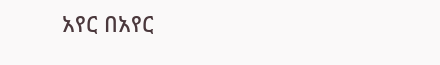አየር በአየር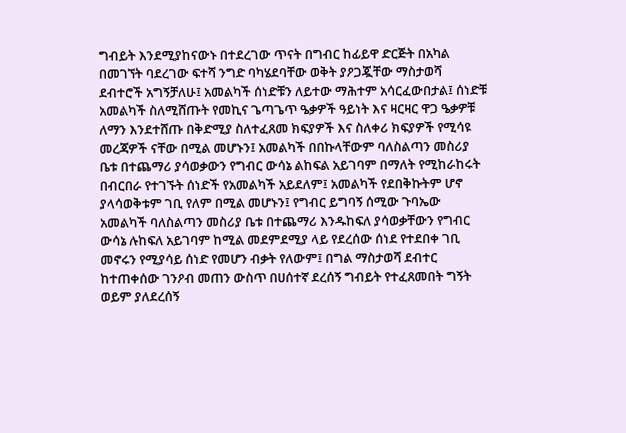ግብይት እንደሚያከናውኑ በተደረገው ጥናት በግብር ከፊይዋ ድርጅት በአካል በመገኘት ባደረገው ፍተሻ ንግድ ባካሄደባቸው ወቅት ያዖጋጇቸው ማስታወሻ ደብተሮች አግኝቻለሁ፤ አመልካች ሰነድቹን ለይተው ማሕተም አሳርፈውበታል፤ ሰነድቹ አመልካች ስለሚሸጡት የመኪና ጌጣጌጥ ዔቃዎች ዓይነት እና ዛርዛር ዋጋ ዔቃዎቹ ለማን እንደተሸጡ በቅድሚያ ስለተፈጸመ ክፍያዎች እና ስለቀሪ ክፍያዎች የሚሳዩ መረጃዎች ናቸው በሚል መሆኑን፤ አመልካች በበኩላቸውም ባለስልጣን መስሪያ ቤቱ በተጨማሪ ያሳወቃውን የግብር ውሳኔ ልከፍል አይገባም በማለት የሚከራከሩት በብርበራ የተገኙት ሰነድች የአመልካች አይደለም፤ አመልካች የደበቅኩትም ሆኖ ያላሳወቅቱም ገቢ የለም በሚል መሆኑን፤ የግብር ይግባኝ ሰሚው ጉባኤው አመልካች ባለስልጣን መስሪያ ቤቱ በተጨማሪ እንዱከፍለ ያሳወቃቸውን የግብር ውሳኔ ሉከፍለ አይገባም ከሚል መደምደሚያ ላይ የደረሰው ሰነደ የተደበቀ ገቢ መኖሩን የሚያሳይ ሰነድ የመሆን ብቃት የለውም፤ በግል ማስታወሻ ደብተር ከተጠቀሰው ገንዖብ መጠን ውስጥ በሀሰተኛ ደረሰኝ ግብይት የተፈጸመበት ግኝት ወይም ያለደረሰኝ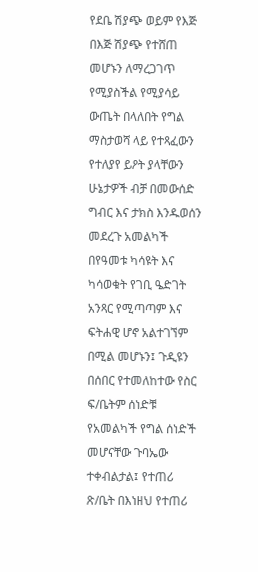የደቤ ሽያጭ ወይም የእጅ በእጅ ሽያጭ የተሸጠ መሆኑን ለማረጋገጥ የሚያስችል የሚያሳይ ውጤት በላለበት የግል ማስታወሻ ላይ የተጻፈውን የተለያየ ይዖት ያላቸውን ሁኔታዎች ብቻ በመውሰድ ግብር እና ታክስ እንዱወሰን መደረጉ አመልካች በየዓመቱ ካሳዩት እና ካሳወቁት የገቢ ዔድገት አንጻር የሚጣጣም እና ፍትሐዊ ሆኖ አልተገኘም በሚል መሆኑን፤ ጉዲዩን በሰበር የተመለከተው የስር ፍ/ቤትም ሰነድቹ የአመልካች የግል ሰነድች መሆናቸው ጉባኤው ተቀብልታል፤ የተጠሪ ጽ/ቤት በእነዘህ የተጠሪ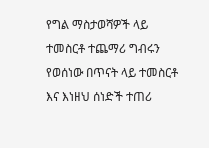የግል ማስታወሻዎች ላይ ተመስርቶ ተጨማሪ ግብሩን የወሰነው በጥናት ላይ ተመስርቶ እና እነዘህ ሰነድች ተጠሪ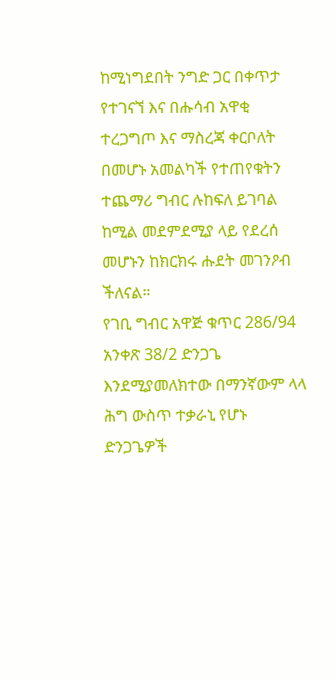ከሚነግደበት ንግድ ጋር በቀጥታ የተገናኘ እና በሑሳብ አዋቂ ተረጋግጦ እና ማስረጃ ቀርቦለት በመሆኑ አመልካች የተጠየቁትን ተጨማሪ ግብር ሉከፍለ ይገባል ከሚል መደምደሚያ ላይ የደረሰ መሆኑን ከክርክሩ ሑደት መገንዖብ ችለናል።
የገቢ ግብር አዋጅ ቁጥር 286/94 አንቀጽ 38/2 ድንጋጌ እንደሚያመለክተው በማንኛውም ላላ ሕግ ውስጥ ተቃራኒ የሆኑ ድንጋጌዎች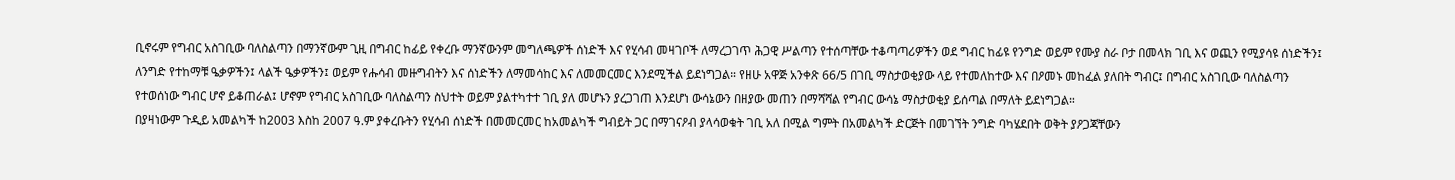ቢኖሩም የግብር አስገቢው ባለስልጣን በማንኛውም ጊዚ በግብር ከፊይ የቀረቡ ማንኛውንም መግለጫዎች ሰነድች እና የሂሳብ መዛገቦች ለማረጋገጥ ሕጋዊ ሥልጣን የተሰጣቸው ተቆጣጣሪዎችን ወደ ግብር ከፊዩ የንግድ ወይም የሙያ ስራ ቦታ በመላክ ገቢ እና ወጪን የሚያሳዩ ሰነድችን፤ ለንግድ የተከማቹ ዔቃዎችን፤ ላልች ዔቃዎችን፤ ወይም የሑሳብ መዙግብትን እና ሰነድችን ለማመሳከር እና ለመመርመር እንደሚችል ይደነግጋል። የዘሁ አዋጅ አንቀጽ 66/5 በገቢ ማስታወቂያው ላይ የተመለከተው እና በዖመኑ መከፈል ያለበት ግብር፤ በግብር አስገቢው ባለስልጣን የተወሰነው ግብር ሆኖ ይቆጠራል፤ ሆኖም የግብር አስገቢው ባለስልጣን ስህተት ወይም ያልተካተተ ገቢ ያለ መሆኑን ያረጋገጠ እንደሆነ ውሳኔውን በዘያው መጠን በማሻሻል የግብር ውሳኔ ማስታወቂያ ይሰጣል በማለት ይደነግጋል።
በያዛነውም ጉዲይ አመልካች ከ2003 እስከ 2007 ዓ.ም ያቀረቡትን የሂሳብ ሰነድች በመመርመር ከአመልካች ግብይት ጋር በማገናዖብ ያላሳወቁት ገቢ አለ በሚል ግምት በአመልካች ድርጅት በመገኘት ንግድ ባካሄደበት ወቅት ያዖጋጃቸውን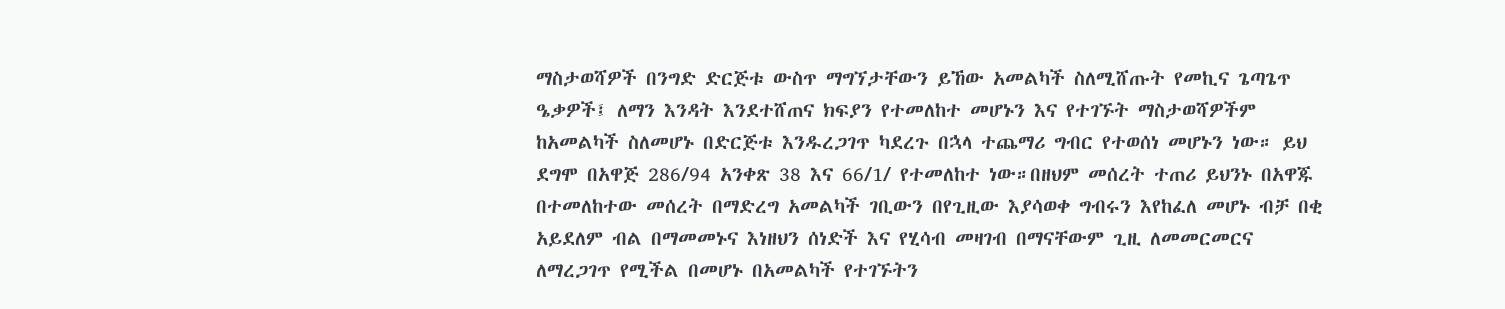ማስታወሻዎች በንግድ ድርጅቱ ውስጥ ማግኘታቸውን ይኸው አመልካች ስለሚሸጡት የመኪና ጌጣጌጥ ዔቃዎች፤ ለማን እንዳት እንደተሸጠና ክፍያን የተመለከተ መሆኑን እና የተገኙት ማስታወሻዎችም ከአመልካች ስለመሆኑ በድርጅቱ እንዱረጋገጥ ካደረጉ በኋላ ተጨማሪ ግብር የተወሰነ መሆኑን ነው። ይህ ደግሞ በአዋጅ 286/94 አንቀጽ 38 እና 66/1/ የተመለከተ ነው።በዘህም መሰረት ተጠሪ ይህንኑ በአዋጁ በተመለከተው መሰረት በማድረግ አመልካች ገቢውን በየጊዚው እያሳወቀ ግብሩን እየከፈለ መሆኑ ብቻ በቂ አይደለም ብል በማመመኑና እነዘህን ሰነድች እና የሂሳብ መዛገብ በማናቸውም ጊዚ ለመመርመርና ለማረጋገጥ የሚችል በመሆኑ በአመልካች የተገኙትን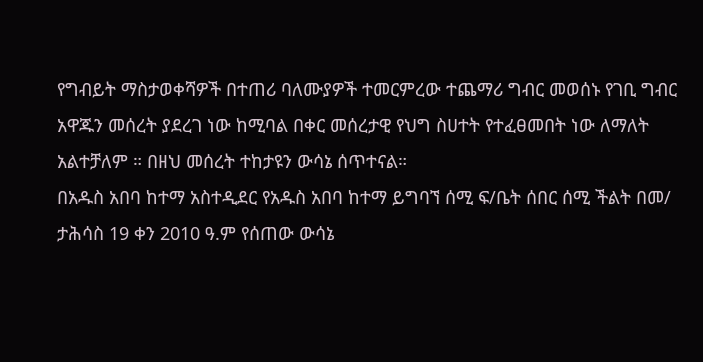የግብይት ማስታወቀሻዎች በተጠሪ ባለሙያዎች ተመርምረው ተጨማሪ ግብር መወሰኑ የገቢ ግብር አዋጁን መሰረት ያደረገ ነው ከሚባል በቀር መሰረታዊ የህግ ስሀተት የተፈፀመበት ነው ለማለት አልተቻለም ። በዘህ መሰረት ተከታዩን ውሳኔ ሰጥተናል።
በአዱስ አበባ ከተማ አስተዲደር የአዱስ አበባ ከተማ ይግባኘ ሰሚ ፍ/ቤት ሰበር ሰሚ ችልት በመ/ ታሕሳስ 19 ቀን 2010 ዓ.ም የሰጠው ውሳኔ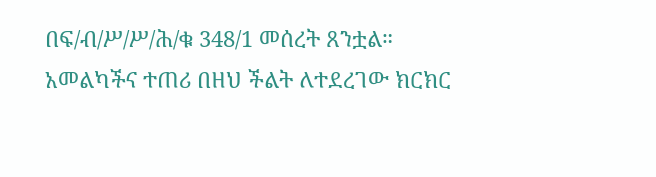በፍ/ብ/ሥ/ሥ/ሕ/ቁ 348/1 መሰረት ጸንቷል።
አመልካችና ተጠሪ በዘህ ችልት ለተደረገው ክርክር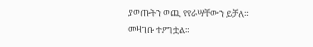ያወጡትን ወጪ የየራሣቸውን ይቻለ።
መዛገቡ ተዖግቷል።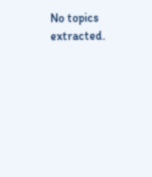No topics extracted.